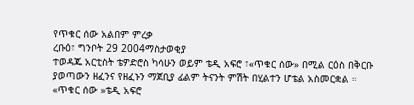የጥቁር ሰው አልበም ምረቃ
ረቡዕ፣ ግንቦት 29 2004ማስታወቂያ
ተወዳጁ አርቲስት ቴዎድሮስ ካሳሁን ወይም ቴዲ አፍሮ ፣«ጥቁር ሰው» በሚል ርዕስ በቅርቡ ያወጣውን ዘፈንና የዘፈኑን ማጀቢያ ፊልም ትናንት ምሽት በሂልተን ሆቴል አስመርቋል ።
«ጥቁር ሰው »ቴዲ አፍሮ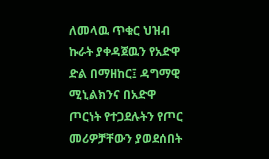ለመላዉ ጥቁር ህዝብ ኩራት ያቀዳጀዉን የአድዋ ድል በማዘከር፤ ዳግማዊ ሚኒልክንና በአድዋ ጦርነት የተጋደሉትን የጦር መሪዎቻቸውን ያወደሰበት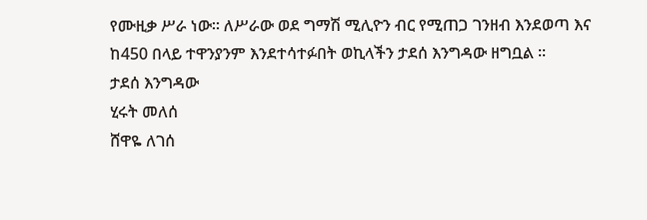የሙዚቃ ሥራ ነው። ለሥራው ወደ ግማሽ ሚሊዮን ብር የሚጠጋ ገንዘብ እንደወጣ እና ከ450 በላይ ተዋንያንም እንደተሳተፉበት ወኪላችን ታደሰ እንግዳው ዘግቧል ።
ታደሰ እንግዳው
ሂሩት መለሰ
ሸዋዬ ለገሰ